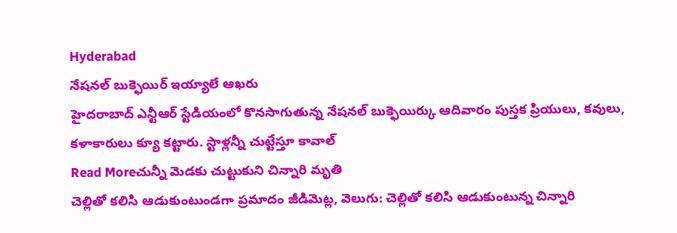Hyderabad
నేషనల్ బుక్ఫెయిర్ ఇయ్యాలే ఆఖరు
హైదరాబాద్ ఎన్టీఆర్ స్టేడియంలో కొనసాగుతున్న నేషనల్ బుక్ఫెయిర్కు ఆదివారం పుస్తక ప్రియులు, కవులు, కళాకారులు క్యూ కట్టారు. స్టాళ్లన్నీ చుట్టేస్తూ కావాల్
Read Moreచున్నీ మెడకు చుట్టుకుని చిన్నారి మృతి
చెల్లితో కలిసి ఆడుకుంటుండగా ప్రమాదం జీడిమెట్ల, వెలుగు: చెల్లితో కలిసి ఆడుకుంటున్న చిన్నారి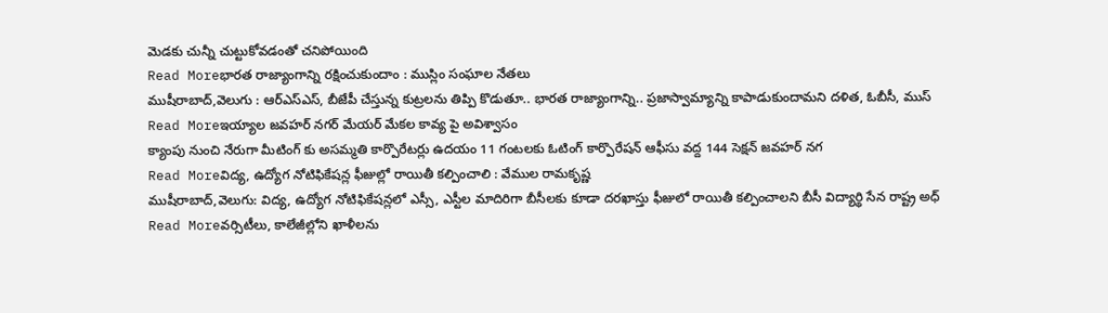మెడకు చున్నీ చుట్టుకోవడంతో చనిపోయింది
Read Moreభారత రాజ్యాంగాన్ని రక్షించుకుందాం : ముస్లిం సంఘాల నేతలు
ముషీరాబాద్,వెలుగు : ఆర్ఎస్ఎస్, బీజేపీ చేస్తున్న కుట్రలను తిప్పి కొడుతూ.. భారత రాజ్యాంగాన్ని.. ప్రజాస్వామ్యాన్ని కాపాడుకుందామని దళిత, ఓబీసీ, ముస్
Read Moreఇయ్యాల జవహర్ నగర్ మేయర్ మేకల కావ్య పై అవిశ్వాసం
క్యాంపు నుంచి నేరుగా మీటింగ్ కు అసమ్మతి కార్పొరేటర్లు ఉదయం 11 గంటలకు ఓటింగ్ కార్పొరేషన్ ఆఫీసు వద్ద 144 సెక్షన్ జవహర్ నగ
Read Moreవిద్య, ఉద్యోగ నోటిఫికేషన్ల ఫీజుల్లో రాయితీ కల్పించాలి : వేముల రామకృష్ణ
ముషీరాబాద్,వెలుగు: విద్య, ఉద్యోగ నోటిఫికేషన్లలో ఎస్సీ, ఎస్టీల మాదిరిగా బీసీలకు కూడా దరఖాస్తు ఫీజులో రాయితీ కల్పించాలని బీసీ విద్యార్థి సేన రాష్ట్ర అధ్
Read Moreవర్సిటీలు, కాలేజీల్లోని ఖాళీలను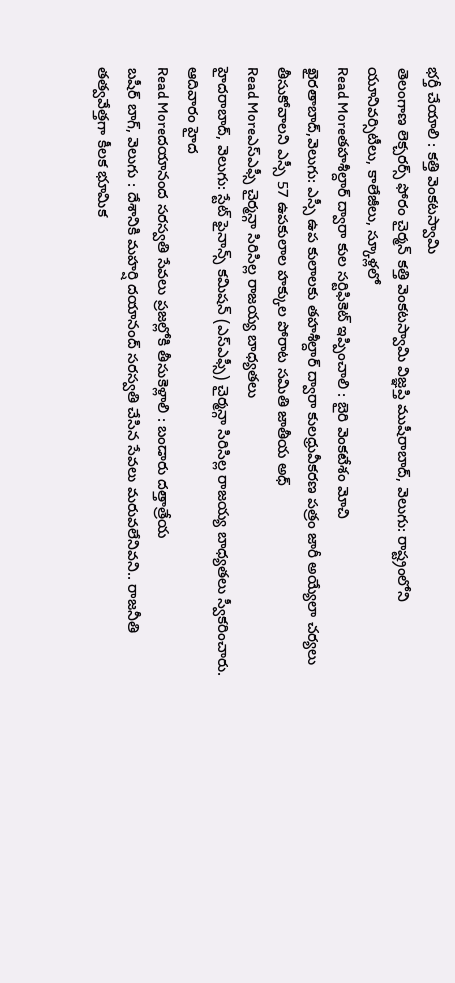భర్తీ చేయాలి : కత్తి వెంకటస్వామి
తెలంగాణ లెక్చరర్స్ ఫోరం చైర్మన్ కత్తి వెంకటస్వామి విజ్ఞప్తి ముషీరాబాద్, వెలుగు: రాష్ట్రంలోని యూనివర్సిటీలు, కాలేజీలు, స్కూళ్లలో
Read Moreతహశీల్దార్ ద్వారా కుల సర్టిఫికెట్ ఇప్పించాలి : బైరి వెంకటేశం మోచి
ఖైరతాబాద్,వెలుగు: ఎస్సీ ఉప కులాలకు తహశీల్దార్ ద్వారా కులధ్రువీకరణ పత్రం జారీ అయ్యేలా చర్యలు తీసుకోవాలని ఎస్సీ 57 ఉపకులాల హక్కుల పోరాట సమితి జాతీయ అధ్
Read Moreఎస్ఎఫ్సీ చైర్మన్గా సిరిసిల్ల రాజయ్య బాధ్యతలు
హైదరాబాద్, వెలుగు: స్టేట్ ఫైనాన్స్ కమిషన్ (ఎస్ఎఫ్సీ) చైర్మన్గా సిరిసిల్ల రాజయ్య బాధ్యతలు స్వీకరించారు. ఆదివారం హైద
Read Moreదయానంద సరస్వతి సేవలు ప్రజల్లోకి తీసుకెళ్లాలి : బండారు దత్తాత్రేయ
బషీర్ బాగ్, వెలుగు : దేశానికి మహర్షి దయానంద్ సరస్వతి చేసిన సేవలు మరువలేనివని.. రాజనీతి తత్వవేత్తగా కీలక భూమిక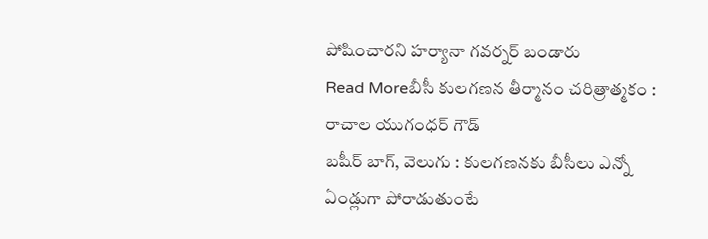పోషించారని హర్యానా గవర్నర్ బండారు
Read Moreబీసీ కులగణన తీర్మానం చరిత్రాత్మకం : రాచాల యుగంధర్ గౌడ్
బషీర్ బాగ్, వెలుగు : కులగణనకు బీసీలు ఎన్నో ఏండ్లుగా పోరాడుతుంటే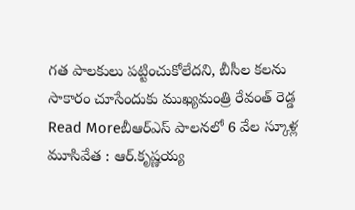గత పాలకులు పట్టించుకోలేదని, బీసీల కలను సాకారం చూసేందుకు ముఖ్యమంత్రి రేవంత్ రెడ్డ
Read Moreబీఆర్ఎస్ పాలనలో 6 వేల స్కూళ్ల మూసివేత : ఆర్.కృష్ణయ్య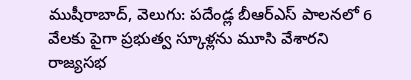ముషీరాబాద్, వెలుగు: పదేండ్ల బీఆర్ఎస్ పాలనలో 6 వేలకు పైగా ప్రభుత్వ స్కూళ్లను మూసి వేశారని రాజ్యసభ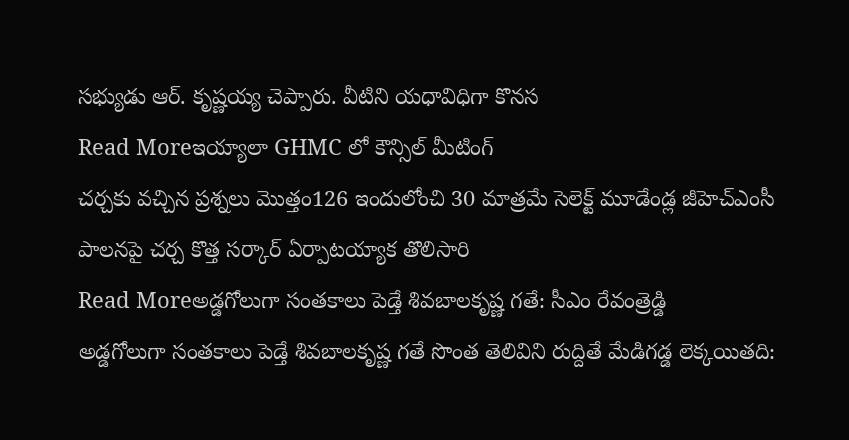సభ్యుడు ఆర్. కృష్ణయ్య చెప్పారు. వీటిని యధావిధిగా కొనస
Read Moreఇయ్యాలా GHMC లో కౌన్సిల్ మీటింగ్
చర్చకు వచ్చిన ప్రశ్నలు మొత్తం126 ఇందులోంచి 30 మాత్రమే సెలెక్ట్ మూడేండ్ల జీహెచ్ఎంసీ పాలనపై చర్చ కొత్త సర్కార్ ఏర్పాటయ్యాక తొలిసారి
Read Moreఅడ్డగోలుగా సంతకాలు పెడ్తే శివబాలకృష్ణ గతే: సీఎం రేవంత్రెడ్డి
అడ్డగోలుగా సంతకాలు పెడ్తే శివబాలకృష్ణ గతే సొంత తెలివిని రుద్దితే మేడిగడ్డ లెక్కయితది: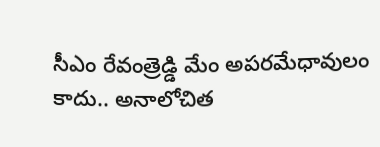సీఎం రేవంత్రెడ్డి మేం అపరమేధావులం కాదు.. అనాలోచిత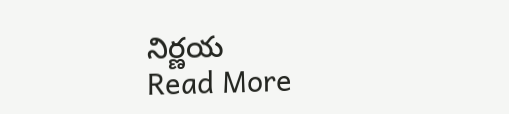నిర్ణయ
Read More